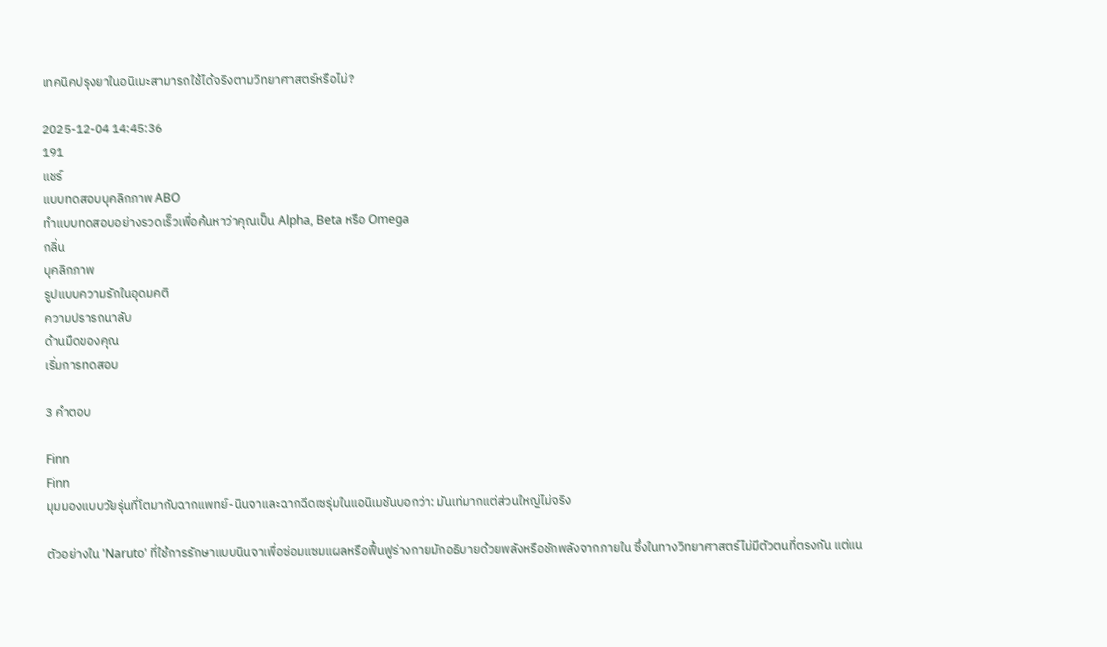เทคนิคปรุงยาในอนิเมะสามารถใช้ได้จริงตามวิทยาศาสตร์หรือไม่?

2025-12-04 14:45:36
191
แชร์
แบบทดสอบบุคลิกภาพ ABO
ทำแบบทดสอบอย่างรวดเร็วเพื่อค้นหาว่าคุณเป็น Alpha, Beta หรือ Omega
กลิ่น
บุคลิกภาพ
รูปแบบความรักในอุดมคติ
ความปรารถนาลับ
ด้านมืดของคุณ
เริ่มการทดสอบ

3 คำตอบ

Finn
Finn
มุมมองแบบวัยรุ่นที่โตมากับฉากแพทย์-นินจาและฉากฉีดเซรุ่มในแอนิเมชันบอกว่า: มันเท่มากแต่ส่วนใหญ่ไม่จริง

ตัวอย่างใน 'Naruto' ที่ใช้การรักษาแบบนินจาเพื่อซ่อมแซมแผลหรือฟื้นฟูร่างกายมักอธิบายด้วยพลังหรือชักพลังจากภายใน ซึ่งในทางวิทยาศาสตร์ไม่มีตัวตนที่ตรงกัน แต่แน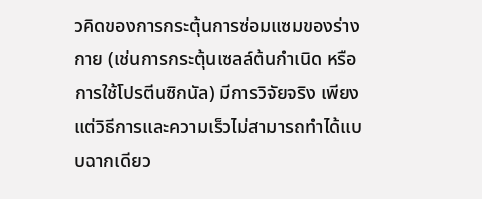วคิดของการกระตุ้นการซ่อมแซมของร่างกาย (เช่นการกระตุ้นเซลล์ต้นกำเนิด หรือการใช้โปรตีนซิกนัล) มีการวิจัยจริง เพียงแต่วิธีการและความเร็วไม่สามารถทำได้แบบฉากเดียว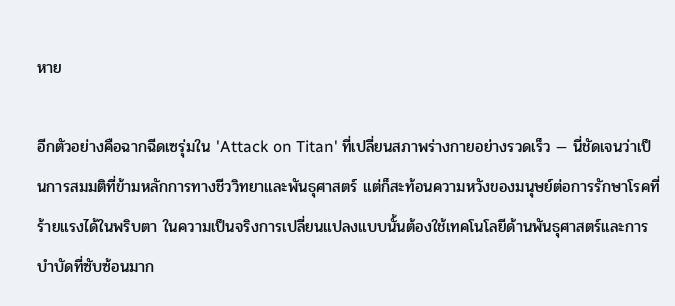หาย

อีกตัวอย่างคือฉากฉีดเซรุ่มใน 'Attack on Titan' ที่เปลี่ยนสภาพร่างกายอย่างรวดเร็ว — นี่ชัดเจนว่าเป็นการสมมติที่ข้ามหลักการทางชีววิทยาและพันธุศาสตร์ แต่ก็สะท้อนความหวังของมนุษย์ต่อการรักษาโรคที่ร้ายแรงได้ในพริบตา ในความเป็นจริงการเปลี่ยนแปลงแบบนั้นต้องใช้เทคโนโลยีด้านพันธุศาสตร์และการบำบัดที่ซับซ้อนมาก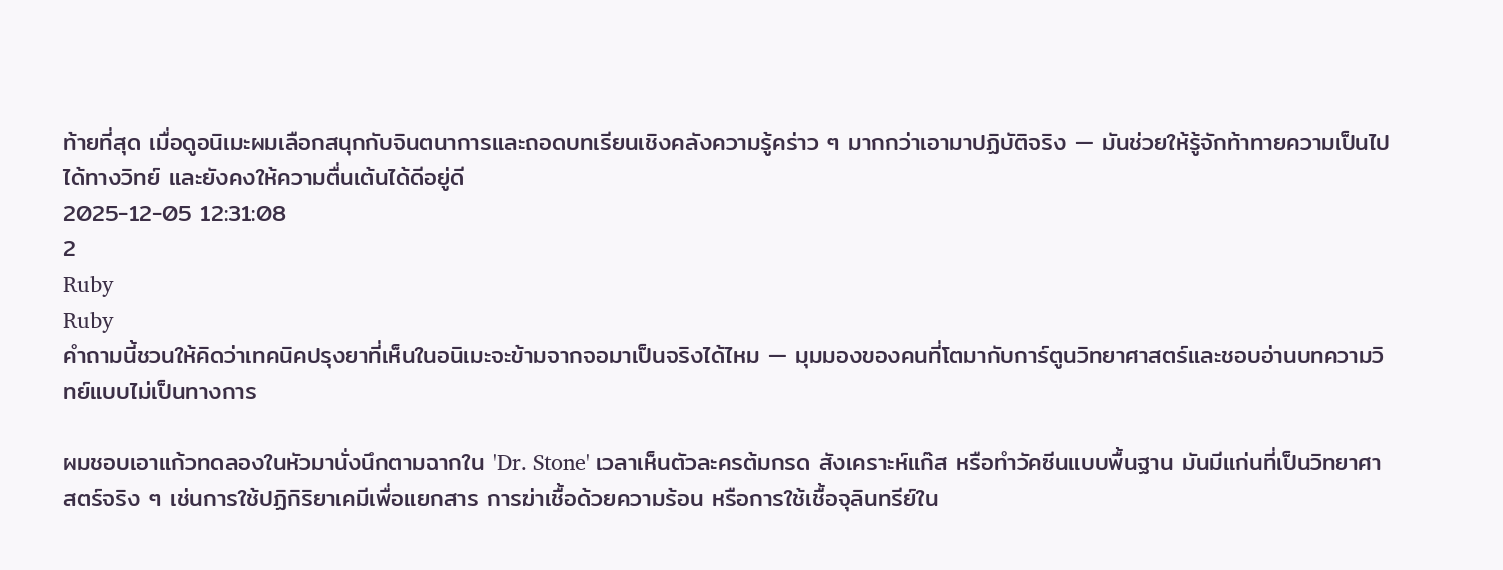ท้ายที่สุด เมื่อดูอนิเมะผมเลือกสนุกกับจินตนาการและถอดบทเรียนเชิงคลังความรู้คร่าว ๆ มากกว่าเอามาปฏิบัติจริง — มันช่วยให้รู้จักท้าทายความเป็นไปได้ทางวิทย์ และยังคงให้ความตื่นเต้นได้ดีอยู่ดี
2025-12-05 12:31:08
2
Ruby
Ruby
คำถามนี้ชวนให้คิดว่าเทคนิคปรุงยาที่เห็นในอนิเมะจะข้ามจากจอมาเป็นจริงได้ไหม — มุมมองของคนที่โตมากับการ์ตูนวิทยาศาสตร์และชอบอ่านบทความวิทย์แบบไม่เป็นทางการ

ผมชอบเอาแก้วทดลองในหัวมานั่งนึกตามฉากใน 'Dr. Stone' เวลาเห็นตัวละครต้มกรด สังเคราะห์แก๊ส หรือทำวัคซีนแบบพื้นฐาน มันมีแก่นที่เป็นวิทยาศาสตร์จริง ๆ เช่นการใช้ปฏิกิริยาเคมีเพื่อแยกสาร การฆ่าเชื้อด้วยความร้อน หรือการใช้เชื้อจุลินทรีย์ใน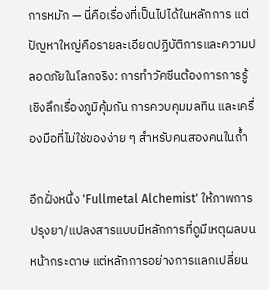การหมัก — นี่คือเรื่องที่เป็นไปได้ในหลักการ แต่ปัญหาใหญ่คือรายละเอียดปฏิบัติการและความปลอดภัยในโลกจริง: การทำวัคซีนต้องการการรู้เชิงลึกเรื่องภูมิคุ้มกัน การควบคุมมลทิน และเครื่องมือที่ไม่ใช่ของง่าย ๆ สำหรับคนสองคนในถ้ำ

อีกฝั่งหนึ่ง 'Fullmetal Alchemist' ให้ภาพการปรุงยา/แปลงสารแบบมีหลักการที่ดูมีเหตุผลบนหน้ากระดาษ แต่หลักการอย่างการแลกเปลี่ยน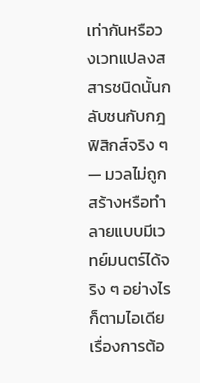เท่ากันหรือวงเวทแปลงสสารชนิดนั้นกลับชนกับกฎฟิสิกส์จริง ๆ — มวลไม่ถูกสร้างหรือทำลายแบบมีเวทย์มนตร์ได้จริง ๆ อย่างไรก็ตามไอเดียเรื่องการต้อ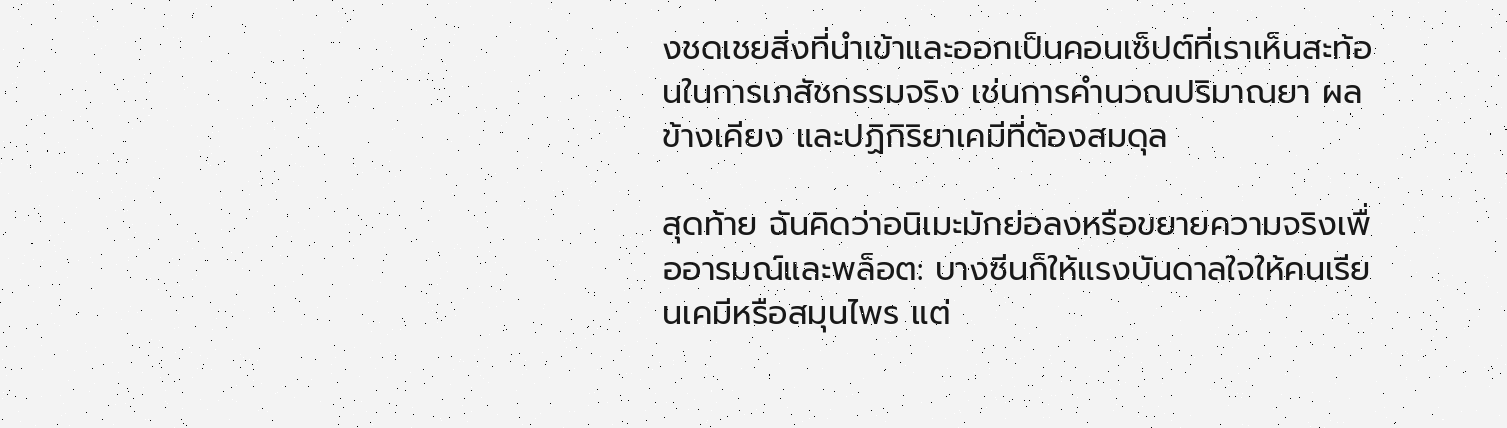งชดเชยสิ่งที่นำเข้าและออกเป็นคอนเซ็ปต์ที่เราเห็นสะท้อนในการเภสัชกรรมจริง เช่นการคำนวณปริมาณยา ผลข้างเคียง และปฏิกิริยาเคมีที่ต้องสมดุล

สุดท้าย ฉันคิดว่าอนิเมะมักย่อลงหรือขยายความจริงเพื่ออารมณ์และพล็อต: บางซีนก็ให้แรงบันดาลใจให้คนเรียนเคมีหรือสมุนไพร แต่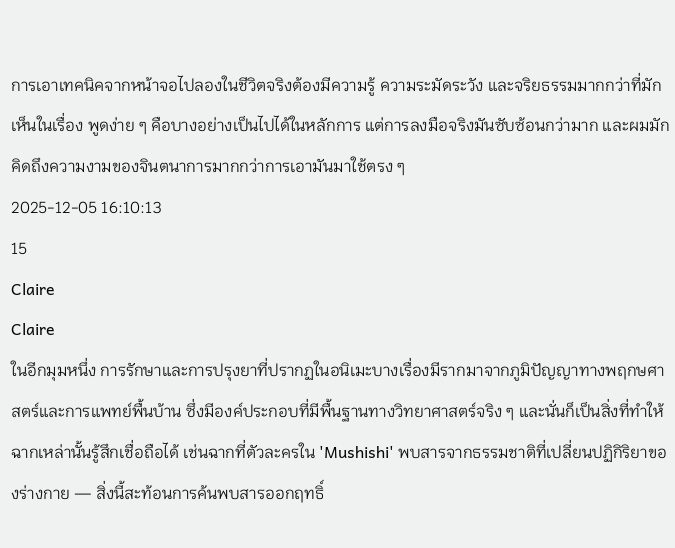การเอาเทคนิคจากหน้าจอไปลองในชีวิตจริงต้องมีความรู้ ความระมัดระวัง และจริยธรรมมากกว่าที่มักเห็นในเรื่อง พูดง่าย ๆ คือบางอย่างเป็นไปได้ในหลักการ แต่การลงมือจริงมันซับซ้อนกว่ามาก และผมมักคิดถึงความงามของจินตนาการมากกว่าการเอามันมาใช้ตรง ๆ
2025-12-05 16:10:13
15
Claire
Claire
ในอีกมุมหนึ่ง การรักษาและการปรุงยาที่ปรากฏในอนิเมะบางเรื่องมีรากมาจากภูมิปัญญาทางพฤกษศาสตร์และการแพทย์พื้นบ้าน ซึ่งมีองค์ประกอบที่มีพื้นฐานทางวิทยาศาสตร์จริง ๆ และนั่นก็เป็นสิ่งที่ทำให้ฉากเหล่านั้นรู้สึกเชื่อถือได้ เช่นฉากที่ตัวละครใน 'Mushishi' พบสารจากธรรมชาติที่เปลี่ยนปฏิกิริยาของร่างกาย — สิ่งนี้สะท้อนการค้นพบสารออกฤทธิ์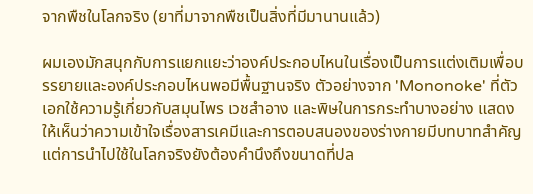จากพืชในโลกจริง (ยาที่มาจากพืชเป็นสิ่งที่มีมานานแล้ว)

ผมเองมักสนุกกับการแยกแยะว่าองค์ประกอบไหนในเรื่องเป็นการแต่งเติมเพื่อบรรยายและองค์ประกอบไหนพอมีพื้นฐานจริง ตัวอย่างจาก 'Mononoke' ที่ตัวเอกใช้ความรู้เกี่ยวกับสมุนไพร เวชสำอาง และพิษในการกระทำบางอย่าง แสดงให้เห็นว่าความเข้าใจเรื่องสารเคมีและการตอบสนองของร่างกายมีบทบาทสำคัญ แต่การนำไปใช้ในโลกจริงยังต้องคำนึงถึงขนาดที่ปล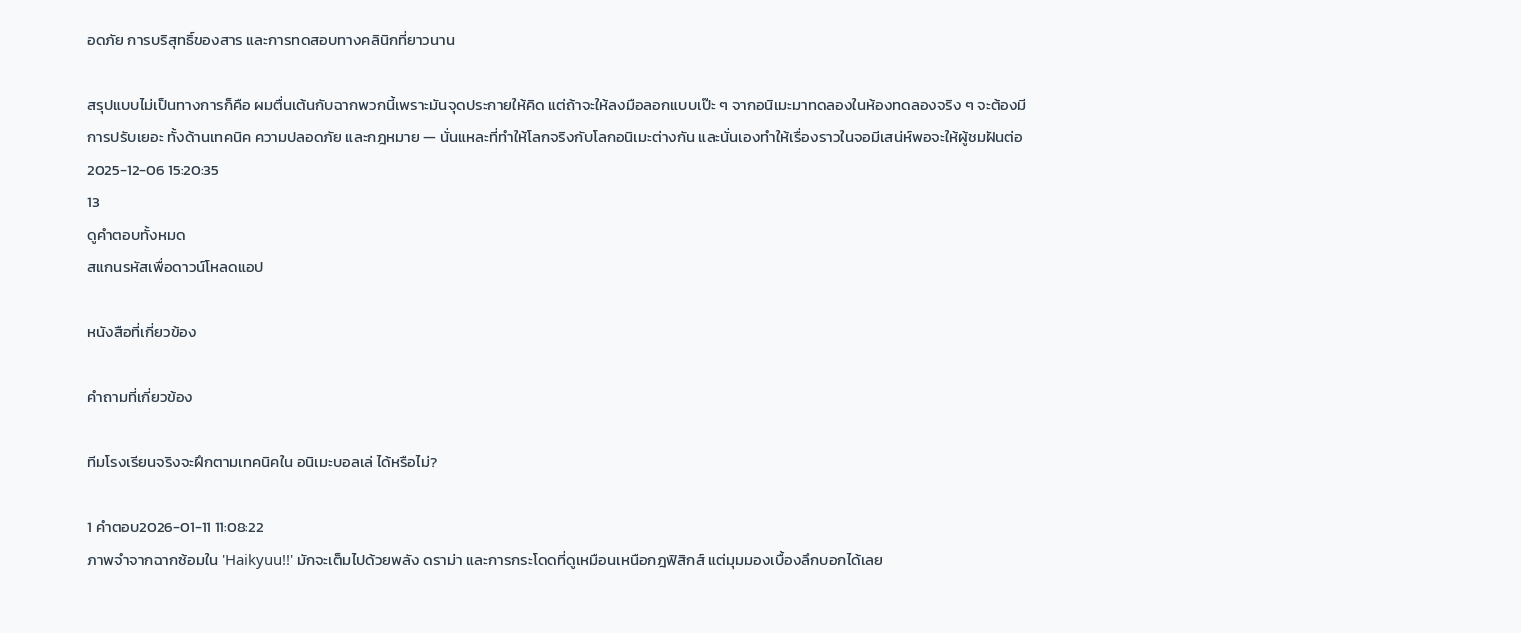อดภัย การบริสุทธิ์ของสาร และการทดสอบทางคลินิกที่ยาวนาน

สรุปแบบไม่เป็นทางการก็คือ ผมตื่นเต้นกับฉากพวกนี้เพราะมันจุดประกายให้คิด แต่ถ้าจะให้ลงมือลอกแบบเป๊ะ ๆ จากอนิเมะมาทดลองในห้องทดลองจริง ๆ จะต้องมีการปรับเยอะ ทั้งด้านเทคนิค ความปลอดภัย และกฎหมาย — นั่นแหละที่ทำให้โลกจริงกับโลกอนิเมะต่างกัน และนั่นเองทำให้เรื่องราวในจอมีเสน่ห์พอจะให้ผู้ชมฝันต่อ
2025-12-06 15:20:35
13
ดูคำตอบทั้งหมด
สแกนรหัสเพื่อดาวน์โหลดแอป

หนังสือที่เกี่ยวข้อง

คำถามที่เกี่ยวข้อง

ทีมโรงเรียนจริงจะฝึกตามเทคนิคใน อนิเมะบอลเล่ ได้หรือไม่?

1 คำตอบ2026-01-11 11:08:22
ภาพจำจากฉากซ้อมใน 'Haikyuu!!' มักจะเต็มไปด้วยพลัง ดราม่า และการกระโดดที่ดูเหมือนเหนือกฎฟิสิกส์ แต่มุมมองเบื้องลึกบอกได้เลย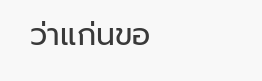ว่าแก่นขอ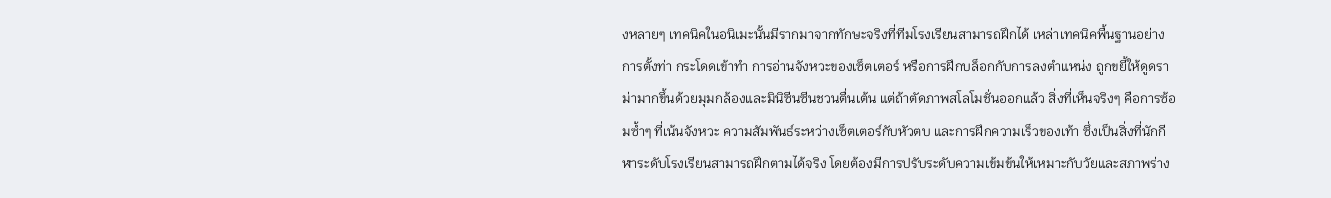งหลายๆ เทคนิคในอนิเมะนั้นมีรากมาจากทักษะจริงที่ทีมโรงเรียนสามารถฝึกได้ เหล่าเทคนิคพื้นฐานอย่างการตั้งท่า กระโดดเข้าทำ การอ่านจังหวะของเซ็ตเตอร์ หรือการฝึกบล็อกกับการลงตำแหน่ง ถูกขยี้ให้ดูดราม่ามากขึ้นด้วยมุมกล้องและมินิซีนซีนชวนตื่นเต้น แต่ถ้าตัดภาพสโลโมชั่นออกแล้ว สิ่งที่เห็นจริงๆ คือการซ้อมซ้ำๆ ที่เน้นจังหวะ ความสัมพันธ์ระหว่างเซ็ตเตอร์กับหัวตบ และการฝึกความเร็วของเท้า ซึ่งเป็นสิ่งที่นักกีฬาระดับโรงเรียนสามารถฝึกตามได้จริง โดยต้องมีการปรับระดับความเข้มข้นให้เหมาะกับวัยและสภาพร่าง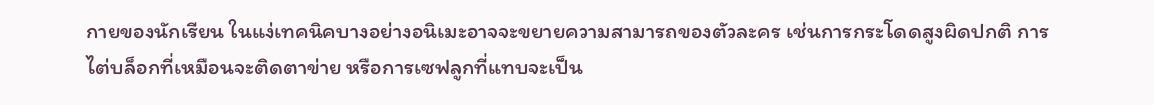กายของนักเรียน ในแง่เทคนิคบางอย่างอนิเมะอาจจะขยายความสามารถของตัวละคร เช่นการกระโดดสูงผิดปกติ การไต่บล็อกที่เหมือนจะติดตาข่าย หรือการเซฟลูกที่แทบจะเป็น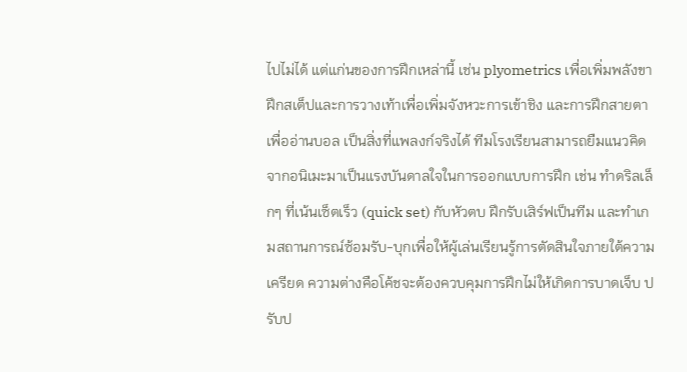ไปไม่ได้ แต่แก่นของการฝึกเหล่านี้ เช่น plyometrics เพื่อเพิ่มพลังขา ฝึกสเต็ปและการวางเท้าเพื่อเพิ่มจังหวะการเข้าชิง และการฝึกสายตาเพื่ออ่านบอล เป็นสิ่งที่แพลงก์จริงได้ ทีมโรงเรียนสามารถยืมแนวคิดจากอนิเมะมาเป็นแรงบันดาลใจในการออกแบบการฝึก เช่น ทำดริลเล็กๆ ที่เน้นเซ็ตเร็ว (quick set) กับหัวตบ ฝึกรับเสิร์ฟเป็นทีม และทำเกมสถานการณ์ซ้อมรับ-บุกเพื่อให้ผู้เล่นเรียนรู้การตัดสินใจภายใต้ความเครียด ความต่างคือโค้ชจะต้องควบคุมการฝึกไม่ให้เกิดการบาดเจ็บ ปรับป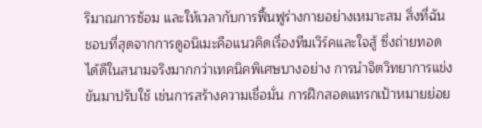ริมาณการซ้อม และให้เวลากับการฟื้นฟูร่างกายอย่างเหมาะสม สิ่งที่ฉันชอบที่สุดจากการดูอนิเมะคือแนวคิดเรื่องทีมเวิร์คและใจสู้ ซึ่งถ่ายทอดได้ดีในสนามจริงมากกว่าเทคนิคพิเศษบางอย่าง การนำจิตวิทยาการแข่งขันมาปรับใช้ เช่นการสร้างความเชื่อมั่น การฝึกสอดแทรกเป้าหมายย่อย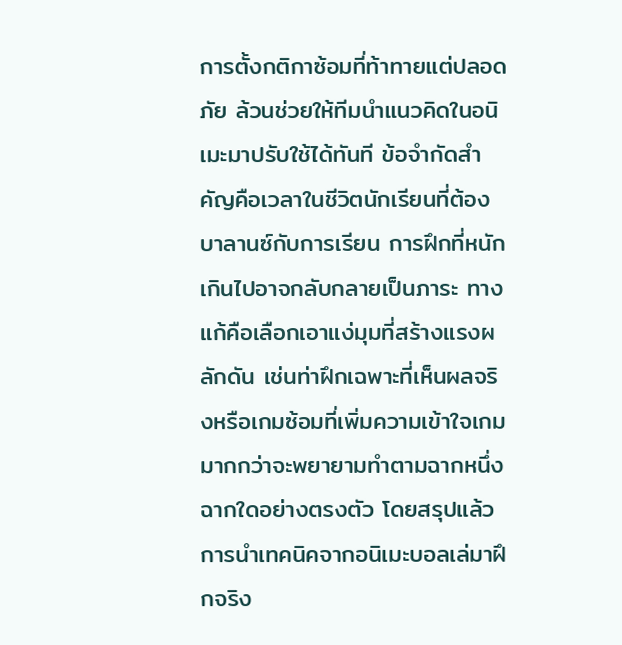การตั้งกติกาซ้อมที่ท้าทายแต่ปลอดภัย ล้วนช่วยให้ทีมนำแนวคิดในอนิเมะมาปรับใช้ได้ทันที ข้อจำกัดสำคัญคือเวลาในชีวิตนักเรียนที่ต้องบาลานซ์กับการเรียน การฝึกที่หนักเกินไปอาจกลับกลายเป็นภาระ ทางแก้คือเลือกเอาแง่มุมที่สร้างแรงผลักดัน เช่นท่าฝึกเฉพาะที่เห็นผลจริงหรือเกมซ้อมที่เพิ่มความเข้าใจเกม มากกว่าจะพยายามทำตามฉากหนึ่งฉากใดอย่างตรงตัว โดยสรุปแล้ว การนำเทคนิคจากอนิเมะบอลเล่มาฝึกจริง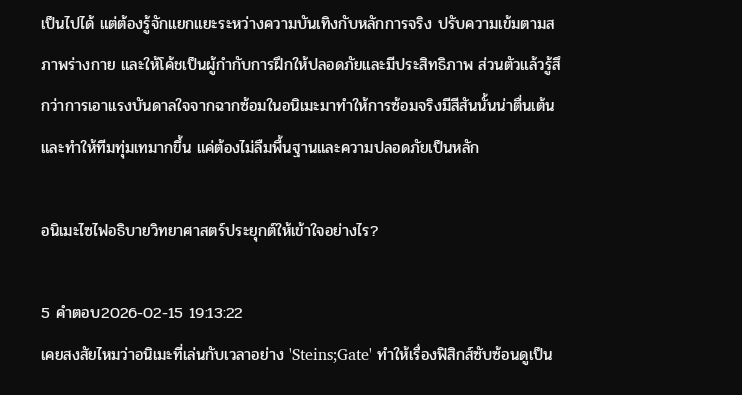เป็นไปได้ แต่ต้องรู้จักแยกแยะระหว่างความบันเทิงกับหลักการจริง ปรับความเข้มตามสภาพร่างกาย และให้โค้ชเป็นผู้กำกับการฝึกให้ปลอดภัยและมีประสิทธิภาพ ส่วนตัวแล้วรู้สึกว่าการเอาแรงบันดาลใจจากฉากซ้อมในอนิเมะมาทำให้การซ้อมจริงมีสีสันนั้นน่าตื่นเต้นและทำให้ทีมทุ่มเทมากขึ้น แค่ต้องไม่ลืมพื้นฐานและความปลอดภัยเป็นหลัก

อนิเมะไซไฟอธิบายวิทยาศาสตร์ประยุกต์ให้เข้าใจอย่างไร?

5 คำตอบ2026-02-15 19:13:22
เคยสงสัยไหมว่าอนิเมะที่เล่นกับเวลาอย่าง 'Steins;Gate' ทำให้เรื่องฟิสิกส์ซับซ้อนดูเป็น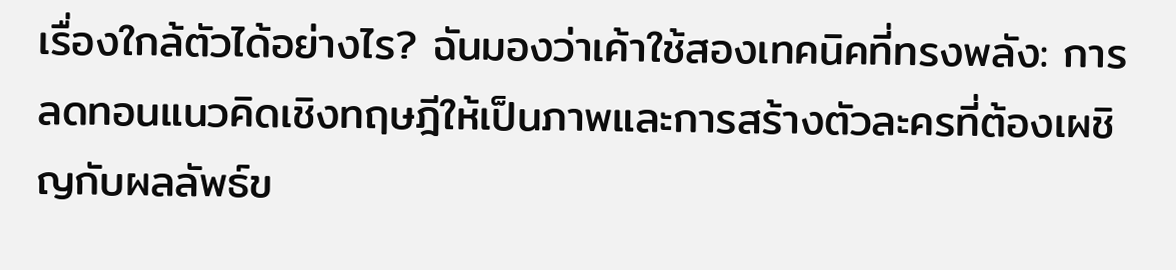เรื่องใกล้ตัวได้อย่างไร? ฉันมองว่าเค้าใช้สองเทคนิคที่ทรงพลัง: การลดทอนแนวคิดเชิงทฤษฎีให้เป็นภาพและการสร้างตัวละครที่ต้องเผชิญกับผลลัพธ์ข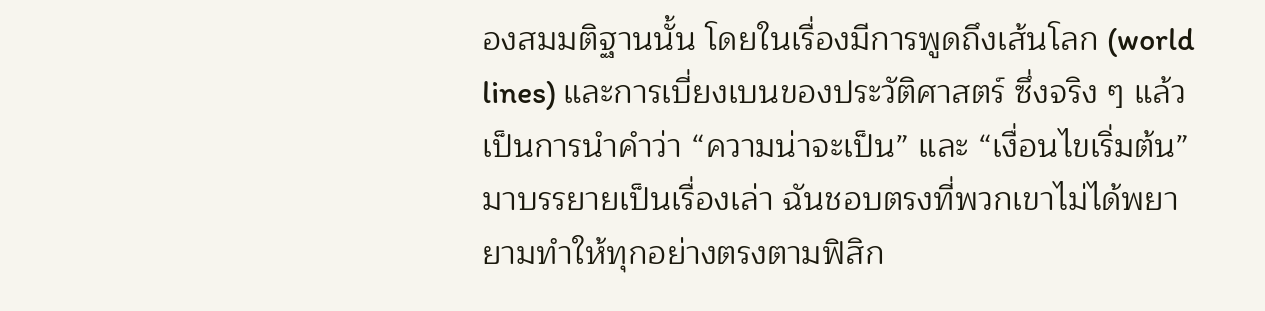องสมมติฐานนั้น โดยในเรื่องมีการพูดถึงเส้นโลก (world lines) และการเบี่ยงเบนของประวัติศาสตร์ ซึ่งจริง ๆ แล้วเป็นการนำคำว่า “ความน่าจะเป็น” และ “เงื่อนไขเริ่มต้น” มาบรรยายเป็นเรื่องเล่า ฉันชอบตรงที่พวกเขาไม่ได้พยายามทำให้ทุกอย่างตรงตามฟิสิก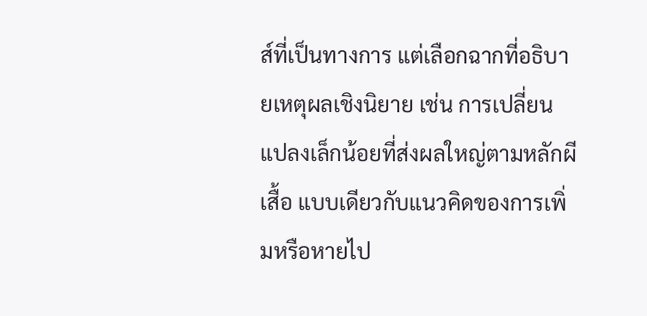ส์ที่เป็นทางการ แต่เลือกฉากที่อธิบายเหตุผลเชิงนิยาย เช่น การเปลี่ยนแปลงเล็กน้อยที่ส่งผลใหญ่ตามหลักผีเสื้อ แบบเดียวกับแนวคิดของการเพิ่มหรือหายไป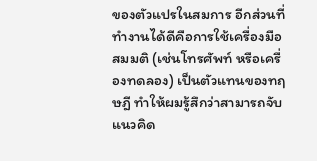ของตัวแปรในสมการ อีกส่วนที่ทำงานได้ดีคือการใช้เครื่องมือสมมติ (เช่นโทรศัพท์ หรือเครื่องทดลอง) เป็นตัวแทนของทฤษฎี ทำให้ผมรู้สึกว่าสามารถจับแนวคิด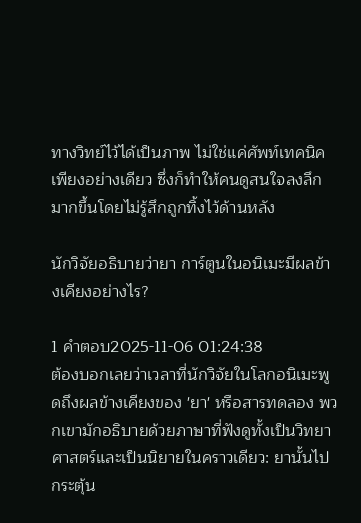ทางวิทย์ไว้ได้เป็นภาพ ไม่ใช่แค่ศัพท์เทคนิคเพียงอย่างเดียว ซึ่งก็ทำให้คนดูสนใจลงลึกมากขึ้นโดยไม่รู้สึกถูกทิ้งไว้ด้านหลัง

นักวิจัยอธิบายว่ายา การ์ตูนในอนิเมะมีผลข้างเคียงอย่างไร?

1 คำตอบ2025-11-06 01:24:38
ต้องบอกเลยว่าเวลาที่นักวิจัยในโลกอนิเมะพูดถึงผลข้างเคียงของ 'ยา' หรือสารทดลอง พวกเขามักอธิบายด้วยภาษาที่ฟังดูทั้งเป็นวิทยาศาสตร์และเป็นนิยายในคราวเดียว: ยานั้นไปกระตุ้น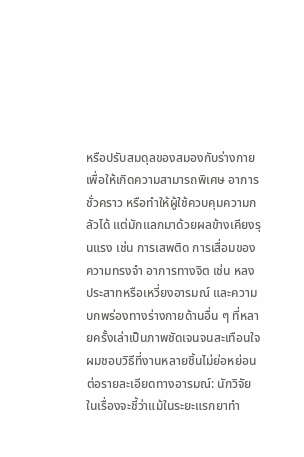หรือปรับสมดุลของสมองกับร่างกายเพื่อให้เกิดความสามารถพิเศษ อาการชั่วคราว หรือทำให้ผู้ใช้ควบคุมความกลัวได้ แต่มักแลกมาด้วยผลข้างเคียงรุนแรง เช่น การเสพติด การเสื่อมของความทรงจำ อาการทางจิต เช่น หลงประสาทหรือเหวี่ยงอารมณ์ และความบกพร่องทางร่างกายด้านอื่น ๆ ที่หลายครั้งเล่าเป็นภาพชัดเจนจนสะเทือนใจ ผมชอบวิธีที่งานหลายชิ้นไม่ย่อหย่อนต่อรายละเอียดทางอารมณ์: นักวิจัยในเรื่องจะชี้ว่าแม้ในระยะแรกยาทำ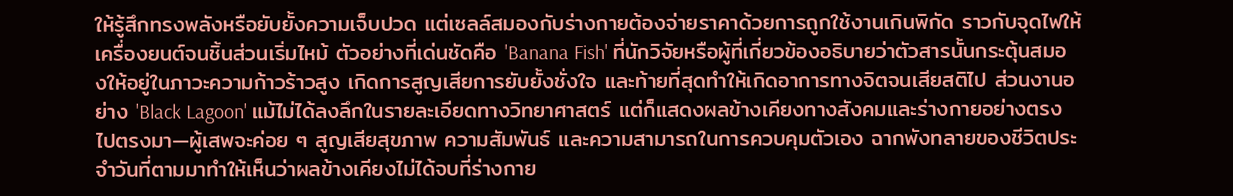ให้รู้สึกทรงพลังหรือยับยั้งความเจ็บปวด แต่เซลล์สมองกับร่างกายต้องจ่ายราคาด้วยการถูกใช้งานเกินพิกัด ราวกับจุดไฟให้เครื่องยนต์จนชิ้นส่วนเริ่มไหม้ ตัวอย่างที่เด่นชัดคือ 'Banana Fish' ที่นักวิจัยหรือผู้ที่เกี่ยวข้องอธิบายว่าตัวสารนั้นกระตุ้นสมองให้อยู่ในภาวะความก้าวร้าวสูง เกิดการสูญเสียการยับยั้งชั่งใจ และท้ายที่สุดทำให้เกิดอาการทางจิตจนเสียสติไป ส่วนงานอย่าง 'Black Lagoon' แม้ไม่ได้ลงลึกในรายละเอียดทางวิทยาศาสตร์ แต่ก็แสดงผลข้างเคียงทางสังคมและร่างกายอย่างตรงไปตรงมา—ผู้เสพจะค่อย ๆ สูญเสียสุขภาพ ความสัมพันธ์ และความสามารถในการควบคุมตัวเอง ฉากพังทลายของชีวิตประจำวันที่ตามมาทำให้เห็นว่าผลข้างเคียงไม่ได้จบที่ร่างกาย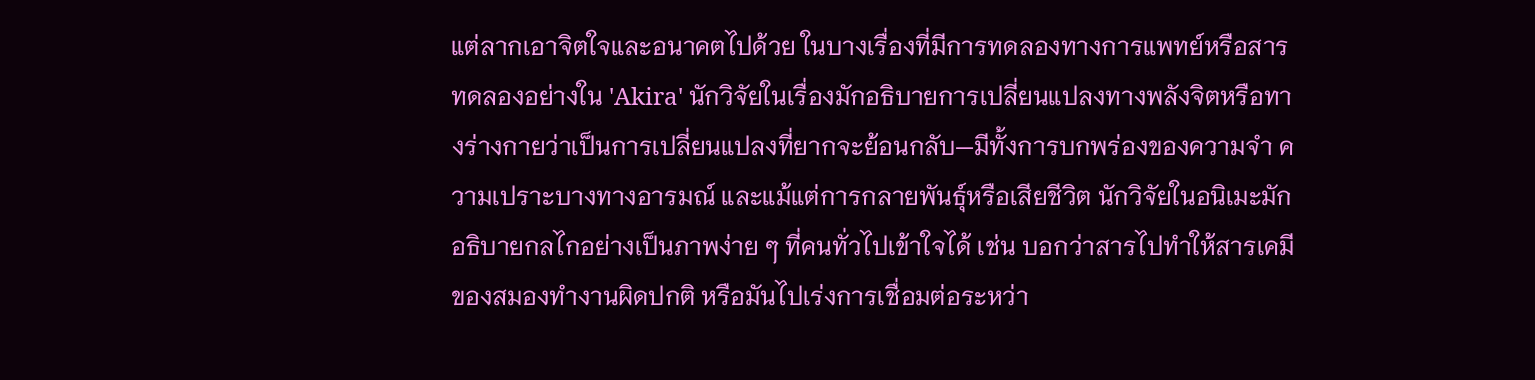แต่ลากเอาจิตใจและอนาคตไปด้วย ในบางเรื่องที่มีการทดลองทางการแพทย์หรือสารทดลองอย่างใน 'Akira' นักวิจัยในเรื่องมักอธิบายการเปลี่ยนแปลงทางพลังจิตหรือทางร่างกายว่าเป็นการเปลี่ยนแปลงที่ยากจะย้อนกลับ—มีทั้งการบกพร่องของความจำ ความเปราะบางทางอารมณ์ และแม้แต่การกลายพันธุ์หรือเสียชีวิต นักวิจัยในอนิเมะมักอธิบายกลไกอย่างเป็นภาพง่าย ๆ ที่คนทั่วไปเข้าใจได้ เช่น บอกว่าสารไปทำให้สารเคมีของสมองทำงานผิดปกติ หรือมันไปเร่งการเชื่อมต่อระหว่า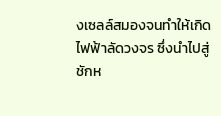งเซลล์สมองจนทำให้เกิดไฟฟ้าลัดวงจร ซึ่งนำไปสู่ชักห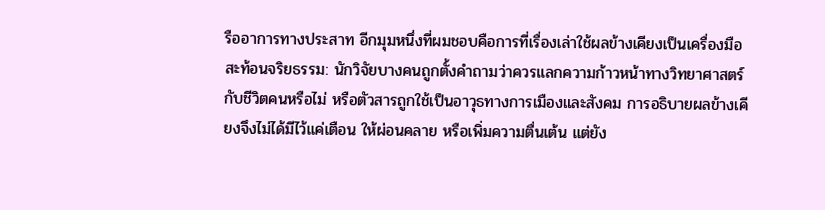รืออาการทางประสาท อีกมุมหนึ่งที่ผมชอบคือการที่เรื่องเล่าใช้ผลข้างเคียงเป็นเครื่องมือสะท้อนจริยธรรม: นักวิจัยบางคนถูกตั้งคำถามว่าควรแลกความก้าวหน้าทางวิทยาศาสตร์กับชีวิตคนหรือไม่ หรือตัวสารถูกใช้เป็นอาวุธทางการเมืองและสังคม การอธิบายผลข้างเคียงจึงไม่ได้มีไว้แค่เตือน ให้ผ่อนคลาย หรือเพิ่มความตื่นเต้น แต่ยัง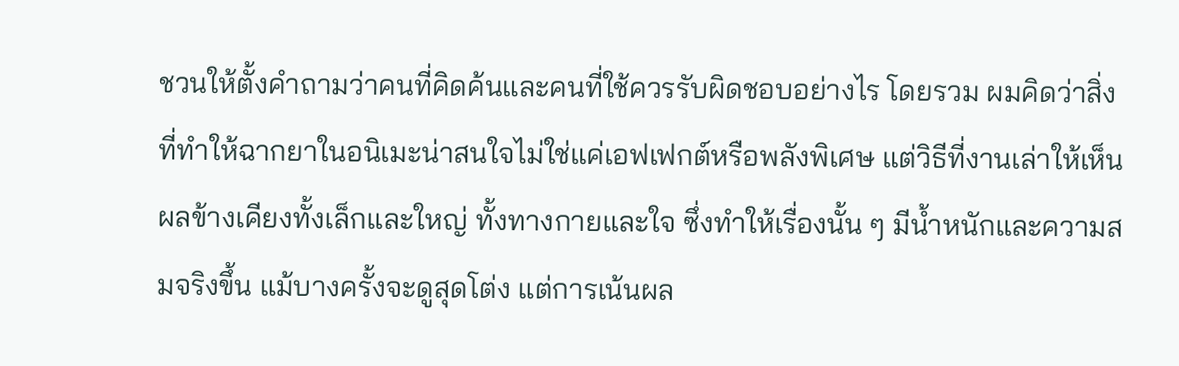ชวนให้ตั้งคำถามว่าคนที่คิดค้นและคนที่ใช้ควรรับผิดชอบอย่างไร โดยรวม ผมคิดว่าสิ่งที่ทำให้ฉากยาในอนิเมะน่าสนใจไม่ใช่แค่เอฟเฟกต์หรือพลังพิเศษ แต่วิธีที่งานเล่าให้เห็นผลข้างเคียงทั้งเล็กและใหญ่ ทั้งทางกายและใจ ซึ่งทำให้เรื่องนั้น ๆ มีน้ำหนักและความสมจริงขึ้น แม้บางครั้งจะดูสุดโต่ง แต่การเน้นผล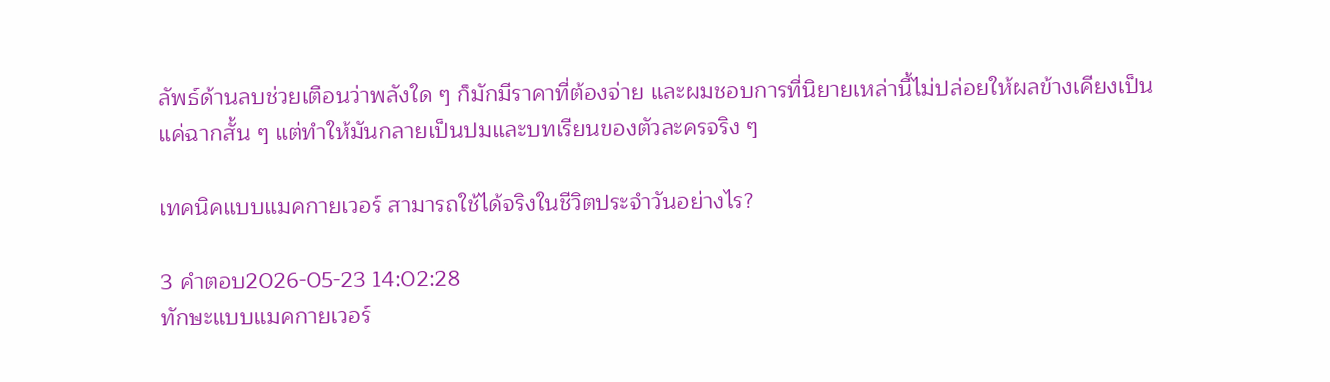ลัพธ์ด้านลบช่วยเตือนว่าพลังใด ๆ ก็มักมีราคาที่ต้องจ่าย และผมชอบการที่นิยายเหล่านี้ไม่ปล่อยให้ผลข้างเคียงเป็นแค่ฉากสั้น ๆ แต่ทำให้มันกลายเป็นปมและบทเรียนของตัวละครจริง ๆ

เทคนิคแบบแมคกายเวอร์ สามารถใช้ได้จริงในชีวิตประจำวันอย่างไร?

3 คำตอบ2026-05-23 14:02:28
ทักษะแบบแมคกายเวอร์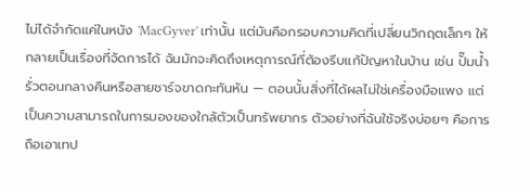ไม่ได้จำกัดแค่ในหนัง 'MacGyver' เท่านั้น แต่มันคือกรอบความคิดที่เปลี่ยนวิกฤตเล็กๆ ให้กลายเป็นเรื่องที่จัดการได้ ฉันมักจะคิดถึงเหตุการณ์ที่ต้องรีบแก้ปัญหาในบ้าน เช่น ปั๊มน้ำรั่วตอนกลางคืนหรือสายชาร์จขาดกะทันหัน — ตอนนั้นสิ่งที่ได้ผลไม่ใช่เครื่องมือแพง แต่เป็นความสามารถในการมองของใกล้ตัวเป็นทรัพยากร ตัวอย่างที่ฉันใช้จริงบ่อยๆ คือการถือเอาเทป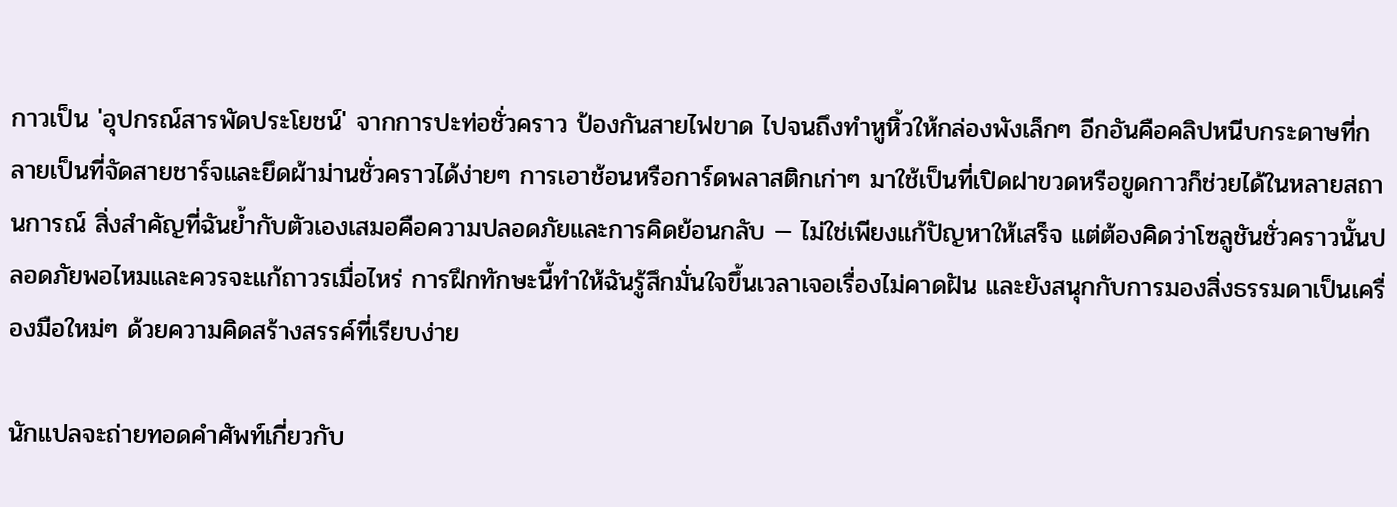กาวเป็น 'อุปกรณ์สารพัดประโยชน์' จากการปะท่อชั่วคราว ป้องกันสายไฟขาด ไปจนถึงทำหูหิ้วให้กล่องพังเล็กๆ อีกอันคือคลิปหนีบกระดาษที่กลายเป็นที่จัดสายชาร์จและยึดผ้าม่านชั่วคราวได้ง่ายๆ การเอาช้อนหรือการ์ดพลาสติกเก่าๆ มาใช้เป็นที่เปิดฝาขวดหรือขูดกาวก็ช่วยได้ในหลายสถานการณ์ สิ่งสำคัญที่ฉันย้ำกับตัวเองเสมอคือความปลอดภัยและการคิดย้อนกลับ — ไม่ใช่เพียงแก้ปัญหาให้เสร็จ แต่ต้องคิดว่าโซลูชันชั่วคราวนั้นปลอดภัยพอไหมและควรจะแก้ถาวรเมื่อไหร่ การฝึกทักษะนี้ทำให้ฉันรู้สึกมั่นใจขึ้นเวลาเจอเรื่องไม่คาดฝัน และยังสนุกกับการมองสิ่งธรรมดาเป็นเครื่องมือใหม่ๆ ด้วยความคิดสร้างสรรค์ที่เรียบง่าย

นักแปลจะถ่ายทอดคำศัพท์เกี่ยวกับ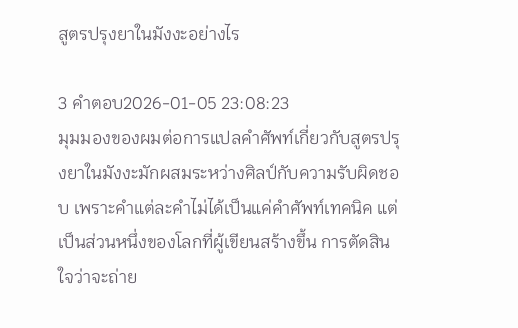สูตรปรุงยาในมังงะอย่างไร

3 คำตอบ2026-01-05 23:08:23
มุมมองของผมต่อการแปลคำศัพท์เกี่ยวกับสูตรปรุงยาในมังงะมักผสมระหว่างศิลป์กับความรับผิดชอบ เพราะคำแต่ละคำไม่ได้เป็นแค่คำศัพท์เทคนิค แต่เป็นส่วนหนึ่งของโลกที่ผู้เขียนสร้างขึ้น การตัดสินใจว่าจะถ่าย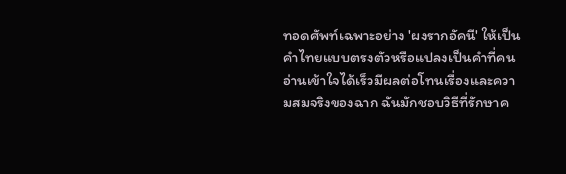ทอดศัพท์เฉพาะอย่าง 'ผงรากอัคนี' ให้เป็นคำไทยแบบตรงตัวหรือแปลงเป็นคำที่คนอ่านเข้าใจได้เร็วมีผลต่อโทนเรื่องและความสมจริงของฉาก ฉันมักชอบวิธีที่รักษาค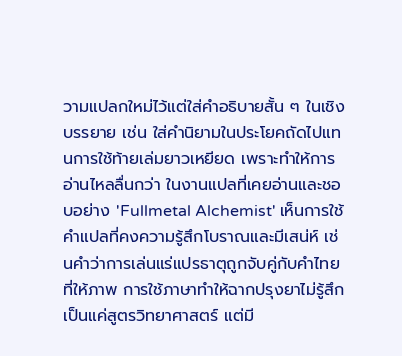วามแปลกใหม่ไว้แต่ใส่คำอธิบายสั้น ๆ ในเชิงบรรยาย เช่น ใส่คำนิยามในประโยคถัดไปแทนการใช้ท้ายเล่มยาวเหยียด เพราะทำให้การอ่านไหลลื่นกว่า ในงานแปลที่เคยอ่านและชอบอย่าง 'Fullmetal Alchemist' เห็นการใช้คำแปลที่คงความรู้สึกโบราณและมีเสน่ห์ เช่นคำว่าการเล่นแร่แปรธาตุถูกจับคู่กับคำไทยที่ให้ภาพ การใช้ภาษาทำให้ฉากปรุงยาไม่รู้สึกเป็นแค่สูตรวิทยาศาสตร์ แต่มี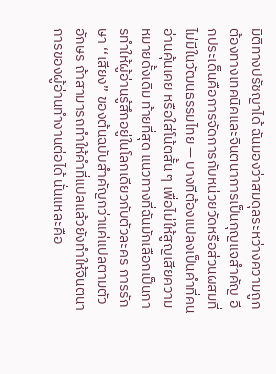มิติทางปรัชญาได้ ฉันมองว่าสมดุลระหว่างความถูกต้องทางเทคนิคและจินตนาการเป็นกุญแจสำคัญ อีกประเด็นคือการจัดการกับหน่วยวัดหรือส่วนผสมที่ไม่มีในวัฒนธรรมไทย — บางทีต้องแปลงเป็นคำที่คนอ่านคุ้นเคย หรือใส่โน้ตสั้น ๆ เพื่อไม่ให้สูญเสียความหมายดั้งเดิม ท้ายที่สุด แนวทางที่ฉันมักเลือกเป็นการทำให้ผู้อ่านรู้สึกอยู่ในโลกเดียวกับตัวละคร การรักษา ‘‘เสียง’’ ของต้นฉบับสำคัญกว่าแค่แปลตามตัวอักษร ถ้าสามารถทำให้คำที่แปลแล้วยังทำให้จินตนาการของผู้อ่านทำงานต่อได้ นั่นแหละคือ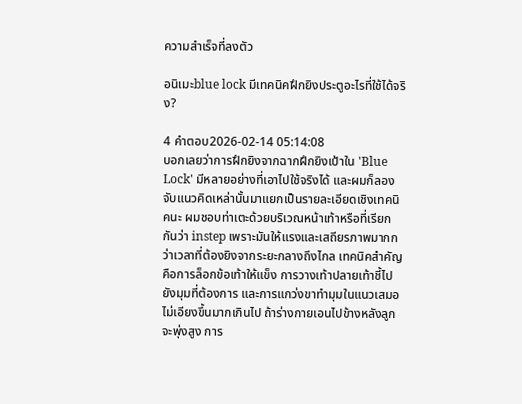ความสำเร็จที่ลงตัว

อนิเมะblue lock มีเทคนิคฝึกยิงประตูอะไรที่ใช้ได้จริง?

4 คำตอบ2026-02-14 05:14:08
บอกเลยว่าการฝึกยิงจากฉากฝึกยิงเป้าใน 'Blue Lock' มีหลายอย่างที่เอาไปใช้จริงได้ และผมก็ลองจับแนวคิดเหล่านั้นมาแยกเป็นรายละเอียดเชิงเทคนิคนะ ผมชอบท่าเตะด้วยบริเวณหน้าเท้าหรือที่เรียกกันว่า instep เพราะมันให้แรงและเสถียรภาพมากกว่าเวลาที่ต้องยิงจากระยะกลางถึงไกล เทคนิคสำคัญคือการล็อกข้อเท้าให้แข็ง การวางเท้าปลายเท้าชี้ไปยังมุมที่ต้องการ และการแกว่งขาทำมุมในแนวเสมอ ไม่เอียงขึ้นมากเกินไป ถ้าร่างกายเอนไปข้างหลังลูกจะพุ่งสูง การ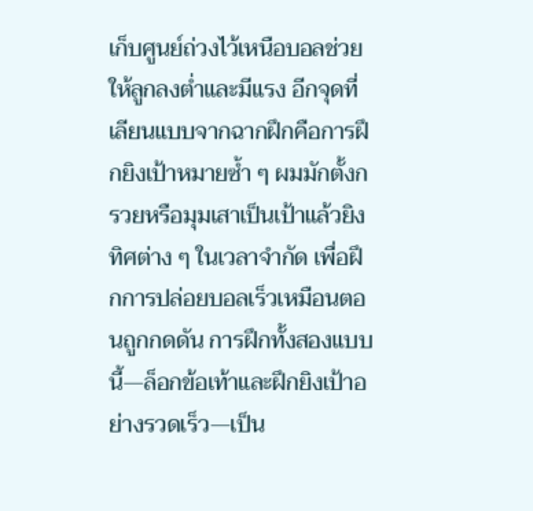เก็บศูนย์ถ่วงไว้เหนือบอลช่วยให้ลูกลงต่ำและมีแรง อีกจุดที่เลียนแบบจากฉากฝึกคือการฝึกยิงเป้าหมายซ้ำ ๆ ผมมักตั้งกรวยหรือมุมเสาเป็นเป้าแล้วยิงทิศต่าง ๆ ในเวลาจำกัด เพื่อฝึกการปล่อยบอลเร็วเหมือนตอนถูกกดดัน การฝึกทั้งสองแบบนี้—ล็อกข้อเท้าและฝึกยิงเป้าอย่างรวดเร็ว—เป็น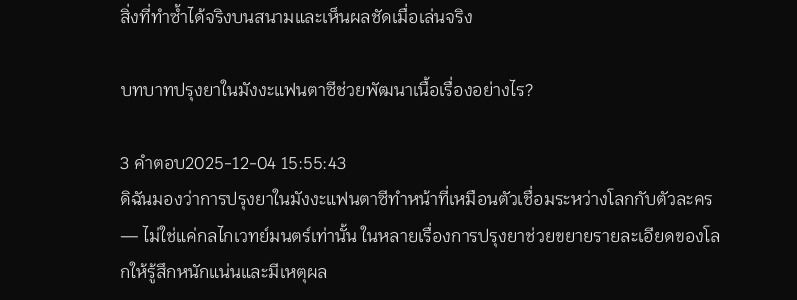สิ่งที่ทำซ้ำได้จริงบนสนามและเห็นผลชัดเมื่อเล่นจริง

บทบาทปรุงยาในมังงะแฟนตาซีช่วยพัฒนาเนื้อเรื่องอย่างไร?

3 คำตอบ2025-12-04 15:55:43
ดิฉันมองว่าการปรุงยาในมังงะแฟนตาซีทำหน้าที่เหมือนตัวเชื่อมระหว่างโลกกับตัวละคร — ไม่ใช่แค่กลไกเวทย์มนตร์เท่านั้น ในหลายเรื่องการปรุงยาช่วยขยายรายละเอียดของโลกให้รู้สึกหนักแน่นและมีเหตุผล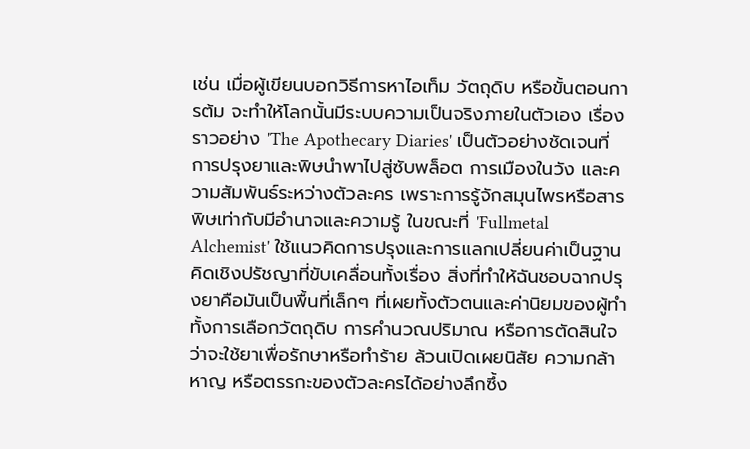เช่น เมื่อผู้เขียนบอกวิธีการหาไอเท็ม วัตถุดิบ หรือขั้นตอนการต้ม จะทำให้โลกนั้นมีระบบความเป็นจริงภายในตัวเอง เรื่องราวอย่าง 'The Apothecary Diaries' เป็นตัวอย่างชัดเจนที่การปรุงยาและพิษนำพาไปสู่ซับพล็อต การเมืองในวัง และความสัมพันธ์ระหว่างตัวละคร เพราะการรู้จักสมุนไพรหรือสารพิษเท่ากับมีอำนาจและความรู้ ในขณะที่ 'Fullmetal Alchemist' ใช้แนวคิดการปรุงและการแลกเปลี่ยนค่าเป็นฐานคิดเชิงปรัชญาที่ขับเคลื่อนทั้งเรื่อง สิ่งที่ทำให้ฉันชอบฉากปรุงยาคือมันเป็นพื้นที่เล็กๆ ที่เผยทั้งตัวตนและค่านิยมของผู้ทำ ทั้งการเลือกวัตถุดิบ การคำนวณปริมาณ หรือการตัดสินใจว่าจะใช้ยาเพื่อรักษาหรือทำร้าย ล้วนเปิดเผยนิสัย ความกล้าหาญ หรือตรรกะของตัวละครได้อย่างลึกซึ้ง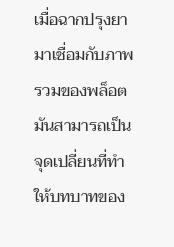เมื่อฉากปรุงยามาเชื่อมกับภาพรวมของพล็อต มันสามารถเป็นจุดเปลี่ยนที่ทำให้บทบาทของ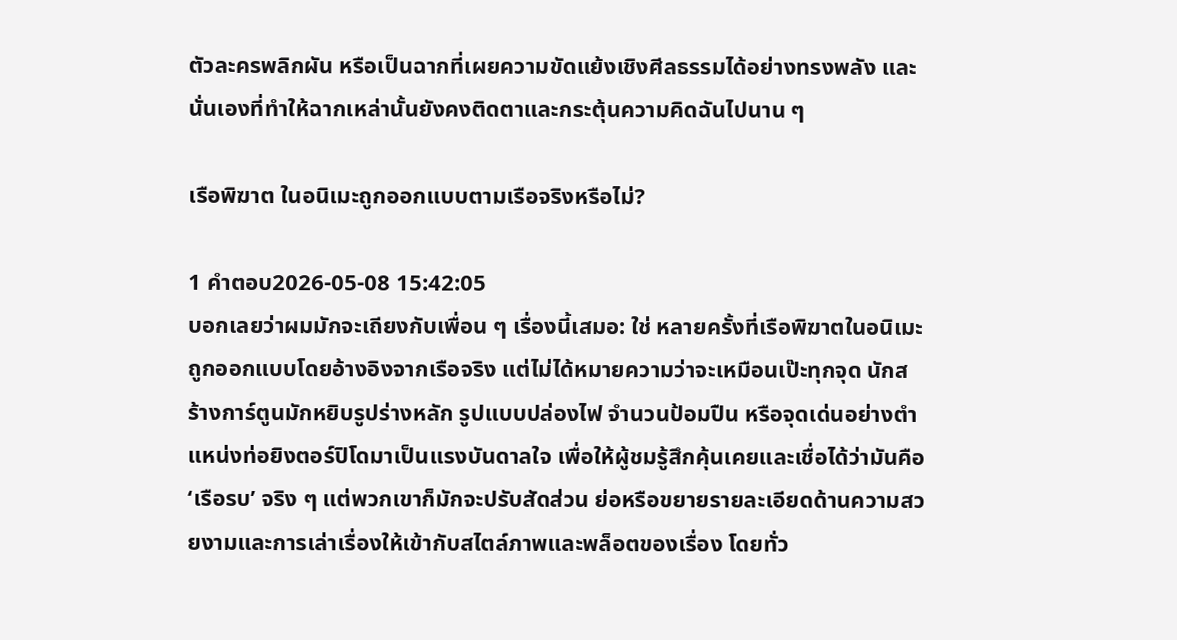ตัวละครพลิกผัน หรือเป็นฉากที่เผยความขัดแย้งเชิงศีลธรรมได้อย่างทรงพลัง และนั่นเองที่ทำให้ฉากเหล่านั้นยังคงติดตาและกระตุ้นความคิดฉันไปนาน ๆ

เรือพิฆาต ในอนิเมะถูกออกแบบตามเรือจริงหรือไม่?

1 คำตอบ2026-05-08 15:42:05
บอกเลยว่าผมมักจะเถียงกับเพื่อน ๆ เรื่องนี้เสมอ: ใช่ หลายครั้งที่เรือพิฆาตในอนิเมะถูกออกแบบโดยอ้างอิงจากเรือจริง แต่ไม่ได้หมายความว่าจะเหมือนเป๊ะทุกจุด นักสร้างการ์ตูนมักหยิบรูปร่างหลัก รูปแบบปล่องไฟ จำนวนป้อมปืน หรือจุดเด่นอย่างตำแหน่งท่อยิงตอร์ปิโดมาเป็นแรงบันดาลใจ เพื่อให้ผู้ชมรู้สึกคุ้นเคยและเชื่อได้ว่ามันคือ ‘เรือรบ’ จริง ๆ แต่พวกเขาก็มักจะปรับสัดส่วน ย่อหรือขยายรายละเอียดด้านความสวยงามและการเล่าเรื่องให้เข้ากับสไตล์ภาพและพล็อตของเรื่อง โดยทั่ว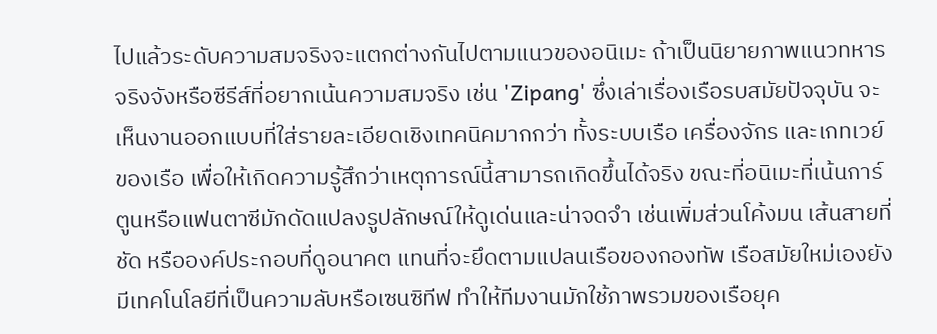ไปแล้วระดับความสมจริงจะแตกต่างกันไปตามแนวของอนิเมะ ถ้าเป็นนิยายภาพแนวทหารจริงจังหรือซีรีส์ที่อยากเน้นความสมจริง เช่น 'Zipang' ซึ่งเล่าเรื่องเรือรบสมัยปัจจุบัน จะเห็นงานออกแบบที่ใส่รายละเอียดเชิงเทคนิคมากกว่า ทั้งระบบเรือ เครื่องจักร และเกทเวย์ของเรือ เพื่อให้เกิดความรู้สึกว่าเหตุการณ์นี้สามารถเกิดขึ้นได้จริง ขณะที่อนิเมะที่เน้นการ์ตูนหรือแฟนตาซีมักดัดแปลงรูปลักษณ์ให้ดูเด่นและน่าจดจำ เช่นเพิ่มส่วนโค้งมน เส้นสายที่ชัด หรือองค์ประกอบที่ดูอนาคต แทนที่จะยึดตามแปลนเรือของกองทัพ เรือสมัยใหม่เองยังมีเทคโนโลยีที่เป็นความลับหรือเซนซิทีฟ ทำให้ทีมงานมักใช้ภาพรวมของเรือยุค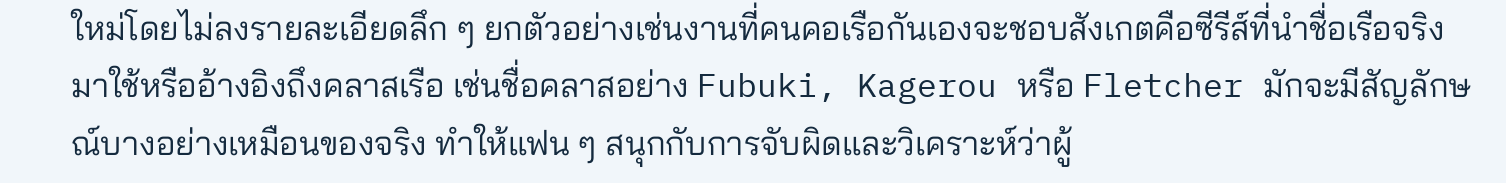ใหม่โดยไม่ลงรายละเอียดลึก ๆ ยกตัวอย่างเช่นงานที่คนคอเรือกันเองจะชอบสังเกตคือซีรีส์ที่นำชื่อเรือจริงมาใช้หรืออ้างอิงถึงคลาสเรือ เช่นชื่อคลาสอย่าง Fubuki, Kagerou หรือ Fletcher มักจะมีสัญลักษณ์บางอย่างเหมือนของจริง ทำให้แฟน ๆ สนุกกับการจับผิดและวิเคราะห์ว่าผู้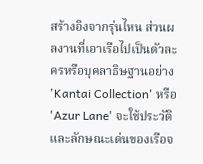สร้างอิงจากรุ่นไหน ส่วนผลงานที่เอาเรือไปเป็นตัวละครหรือบุคลาธิษฐานอย่าง 'Kantai Collection' หรือ 'Azur Lane' จะใช้ประวัติและลักษณะเด่นของเรือจ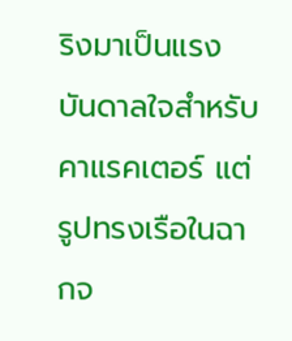ริงมาเป็นแรงบันดาลใจสำหรับคาแรคเตอร์ แต่รูปทรงเรือในฉากจ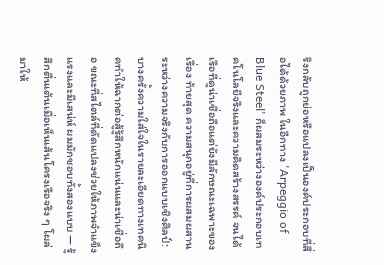ริงกลับถูกย่อหรือแปลงเป็นองค์ประกอบที่สื่อได้ด้วยภาพ ในอีกทาง 'Arpeggio of Blue Steel' ก็ผสมระหว่างองค์ประกอบเทคโนโลยีจริงและความคิดสร้างสรรค์ จนได้เรือที่ดูน่าเชื่อถือแต่ยังมีลักษณะเฉพาะของเรื่อง ท้ายสุด ความสนุกอยู่ที่การผสมผสานระหว่างความจริงกับการออกแบบเชิงศิลป์: บางครั้งความใส่ใจในรายละเอียดทางเทคนิคทำให้ฉากต่อสู้รู้สึกหนักแน่นและน่าเชื่อถือ ขณะที่สไตล์ที่ดัดแปลงช่วยให้ภาพจำแข็งแรงและมีเสน่ห์ ผมมักชอบทั้งสองแบบ — รู้สึกตื่นเต้นเมื่อเห็นเส้นโครงเรือจริง ๆ โผล่มาให้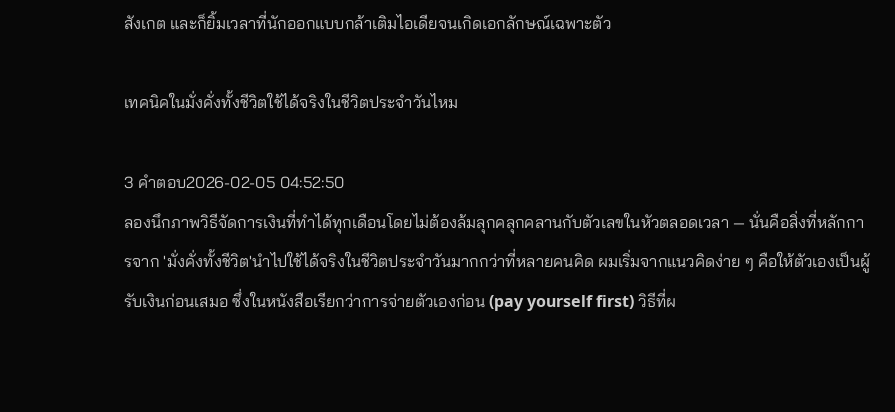สังเกต และก็ยิ้มเวลาที่นักออกแบบกล้าเติมไอเดียจนเกิดเอกลักษณ์เฉพาะตัว

เทคนิคในมั่งคั่งทั้งชีวิตใช้ได้จริงในชีวิตประจำวันไหม

3 คำตอบ2026-02-05 04:52:50
ลองนึกภาพวิธีจัดการเงินที่ทำได้ทุกเดือนโดยไม่ต้องล้มลุกคลุกคลานกับตัวเลขในหัวตลอดเวลา — นั่นคือสิ่งที่หลักการจาก 'มั่งคั่งทั้งชีวิต'นำไปใช้ได้จริงในชีวิตประจำวันมากกว่าที่หลายคนคิด ผมเริ่มจากแนวคิดง่าย ๆ คือให้ตัวเองเป็นผู้รับเงินก่อนเสมอ ซึ่งในหนังสือเรียกว่าการจ่ายตัวเองก่อน (pay yourself first) วิธีที่ผ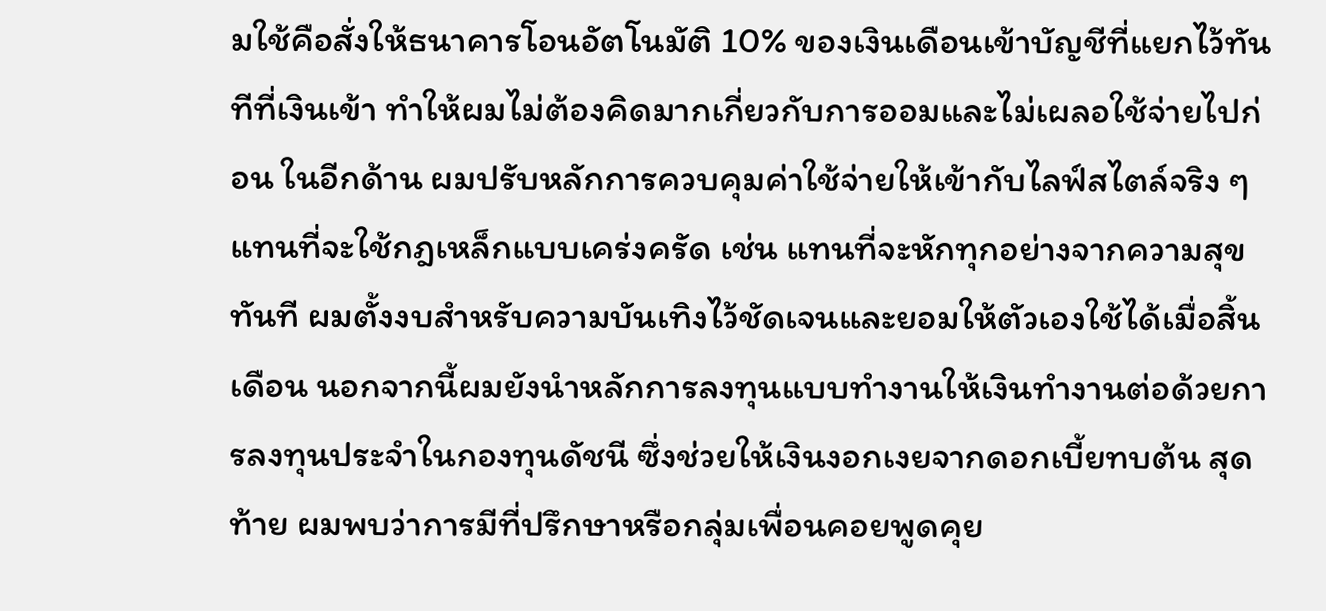มใช้คือสั่งให้ธนาคารโอนอัตโนมัติ 10% ของเงินเดือนเข้าบัญชีที่แยกไว้ทันทีที่เงินเข้า ทำให้ผมไม่ต้องคิดมากเกี่ยวกับการออมและไม่เผลอใช้จ่ายไปก่อน ในอีกด้าน ผมปรับหลักการควบคุมค่าใช้จ่ายให้เข้ากับไลฟ์สไตล์จริง ๆ แทนที่จะใช้กฎเหล็กแบบเคร่งครัด เช่น แทนที่จะหักทุกอย่างจากความสุขทันที ผมตั้งงบสำหรับความบันเทิงไว้ชัดเจนและยอมให้ตัวเองใช้ได้เมื่อสิ้นเดือน นอกจากนี้ผมยังนำหลักการลงทุนแบบทำงานให้เงินทำงานต่อด้วยการลงทุนประจำในกองทุนดัชนี ซึ่งช่วยให้เงินงอกเงยจากดอกเบี้ยทบต้น สุดท้าย ผมพบว่าการมีที่ปรึกษาหรือกลุ่มเพื่อนคอยพูดคุย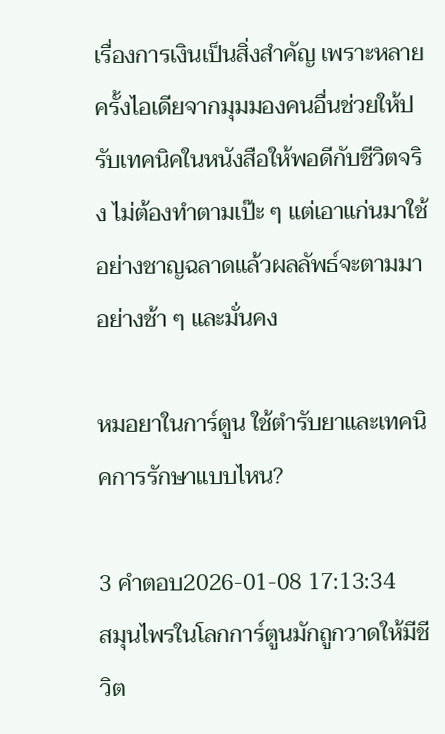เรื่องการเงินเป็นสิ่งสำคัญ เพราะหลายครั้งไอเดียจากมุมมองคนอื่นช่วยให้ปรับเทคนิคในหนังสือให้พอดีกับชีวิตจริง ไม่ต้องทำตามเป๊ะ ๆ แต่เอาแก่นมาใช้อย่างชาญฉลาดแล้วผลลัพธ์จะตามมาอย่างช้า ๆ และมั่นคง

หมอยาในการ์ตูน ใช้ตำรับยาและเทคนิคการรักษาแบบไหน?

3 คำตอบ2026-01-08 17:13:34
สมุนไพรในโลกการ์ตูนมักถูกวาดให้มีชีวิต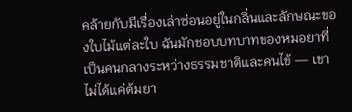คล้ายกับมีเรื่องเล่าซ่อนอยู่ในกลิ่นและลักษณะของใบไม้แต่ละใบ ฉันมักชอบบทบาทของหมอยาที่เป็นคนกลางระหว่างธรรมชาติและคนไข้ — เขาไม่ได้แค่ต้มยา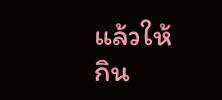แล้วให้กิน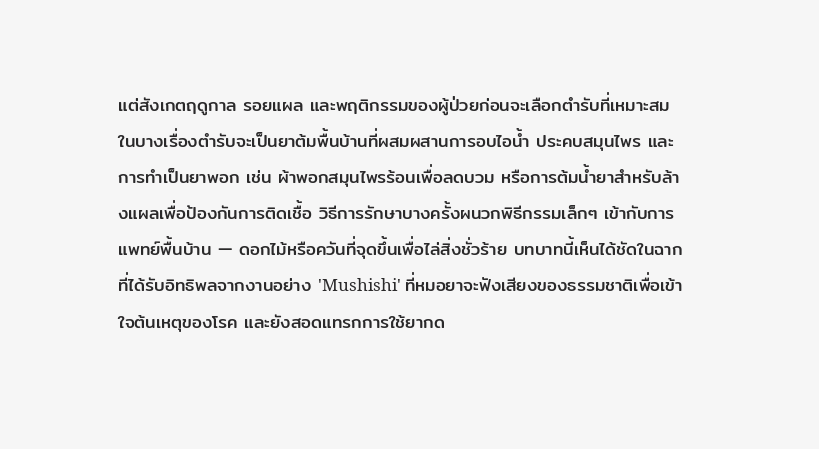แต่สังเกตฤดูกาล รอยแผล และพฤติกรรมของผู้ป่วยก่อนจะเลือกตำรับที่เหมาะสม ในบางเรื่องตำรับจะเป็นยาต้มพื้นบ้านที่ผสมผสานการอบไอน้ำ ประคบสมุนไพร และการทำเป็นยาพอก เช่น ผ้าพอกสมุนไพรร้อนเพื่อลดบวม หรือการต้มน้ำยาสำหรับล้างแผลเพื่อป้องกันการติดเชื้อ วิธีการรักษาบางครั้งผนวกพิธีกรรมเล็กๆ เข้ากับการแพทย์พื้นบ้าน — ดอกไม้หรือควันที่จุดขึ้นเพื่อไล่สิ่งชั่วร้าย บทบาทนี้เห็นได้ชัดในฉากที่ได้รับอิทธิพลจากงานอย่าง 'Mushishi' ที่หมอยาจะฟังเสียงของธรรมชาติเพื่อเข้าใจต้นเหตุของโรค และยังสอดแทรกการใช้ยากด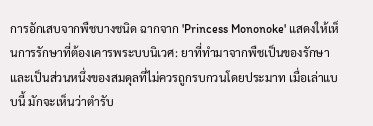การอักเสบจากพืชบางชนิด ฉากจาก 'Princess Mononoke' แสดงให้เห็นการรักษาที่ต้องเคารพระบบนิเวศ: ยาที่ทำมาจากพืชเป็นของรักษาและเป็นส่วนหนึ่งของสมดุลที่ไม่ควรถูกรบกวนโดยประมาท เมื่อเล่าแบบนี้ มักจะเห็นว่าตำรับ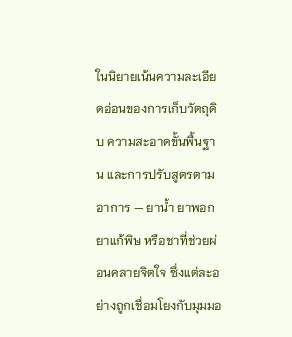ในนิยายเน้นความละเอียดอ่อนของการเก็บวัตถุดิบ ความสะอาดขั้นพื้นฐาน และการปรับสูตรตามอาการ — ยาน้ำ ยาพอก ยาแก้พิษ หรือชาที่ช่วยผ่อนคลายจิตใจ ซึ่งแต่ละอย่างถูกเชื่อมโยงกับมุมมอ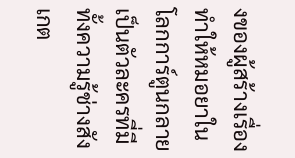งของผู้สร้างเรื่อง ทำให้หมอยาในโลกการ์ตูนกลายเป็นตัวละครที่มีทั้งความรู้ช่างสังเกต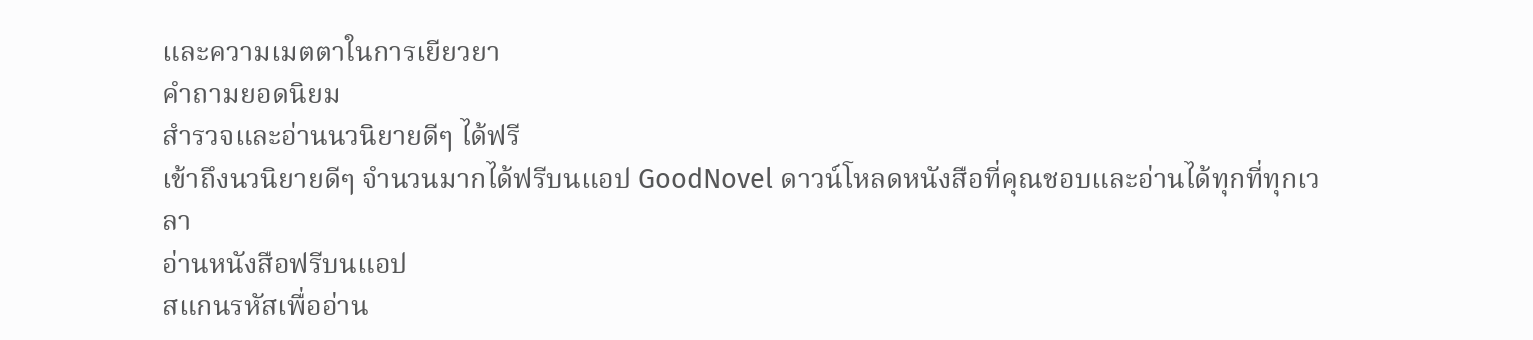และความเมตตาในการเยียวยา
คำถามยอดนิยม
สำรวจและอ่านนวนิยายดีๆ ได้ฟรี
เข้าถึงนวนิยายดีๆ จำนวนมากได้ฟรีบนแอป GoodNovel ดาวน์โหลดหนังสือที่คุณชอบและอ่านได้ทุกที่ทุกเวลา
อ่านหนังสือฟรีบนแอป
สแกนรหัสเพื่ออ่าน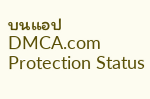บนแอป
DMCA.com Protection Status